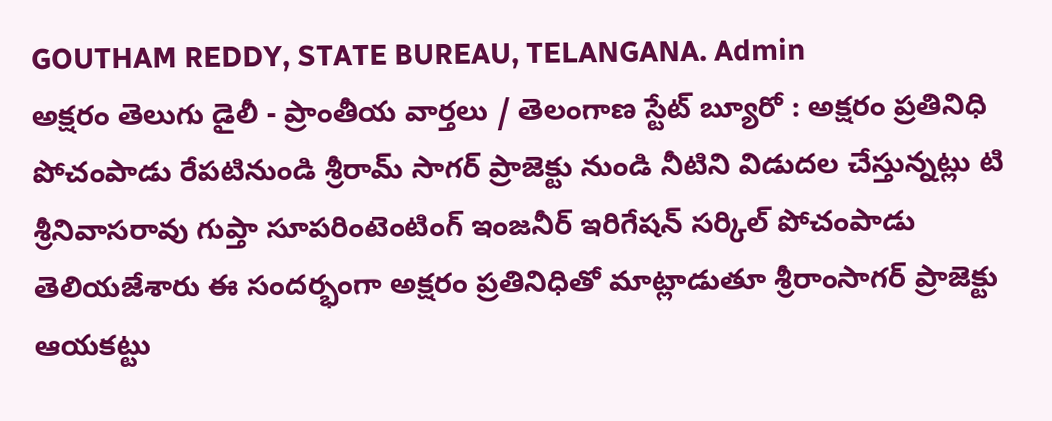GOUTHAM REDDY, STATE BUREAU, TELANGANA. Admin
అక్షరం తెలుగు డైలీ - ప్రాంతీయ వార్తలు / తెలంగాణ స్టేట్ బ్యూరో : అక్షరం ప్రతినిధి పోచంపాడు రేపటినుండి శ్రీరామ్ సాగర్ ప్రాజెక్టు నుండి నీటిని విడుదల చేస్తున్నట్లు టి శ్రీనివాసరావు గుప్తా సూపరింటెంటింగ్ ఇంజనీర్ ఇరిగేషన్ సర్కిల్ పోచంపాడు తెలియజేశారు ఈ సందర్భంగా అక్షరం ప్రతినిధితో మాట్లాడుతూ శ్రీరాంసాగర్ ప్రాజెక్టు ఆయకట్టు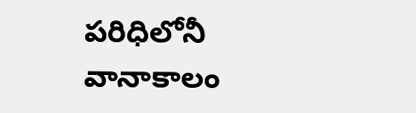పరిధిలోనీ వానాకాలం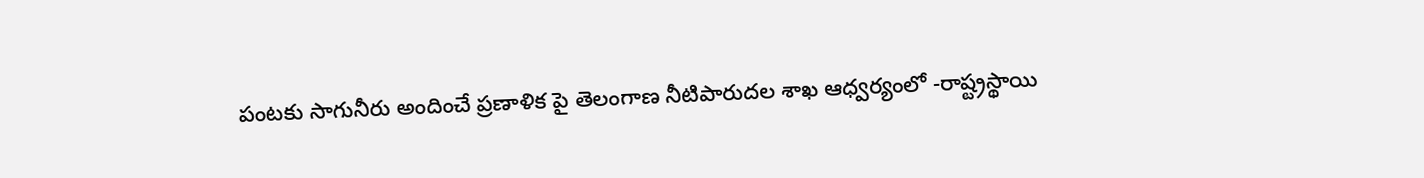పంటకు సాగునీరు అందించే ప్రణాళిక పై తెలంగాణ నీటిపారుదల శాఖ ఆధ్వర్యంలో -రాష్ట్రస్థాయి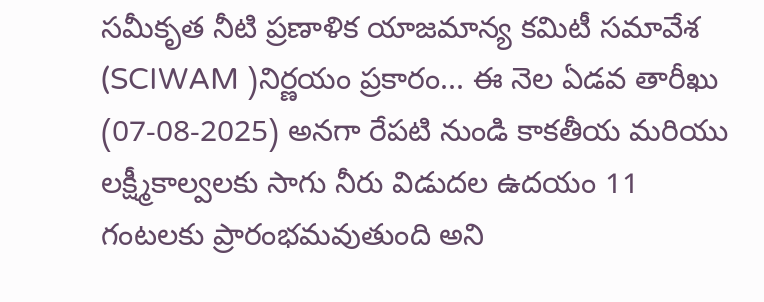సమీకృత నీటి ప్రణాళిక యాజమాన్య కమిటీ సమావేశ (SCIWAM )నిర్ణయం ప్రకారం... ఈ నెల ఏడవ తారీఖు (07-08-2025) అనగా రేపటి నుండి కాకతీయ మరియు లక్ష్మీకాల్వలకు సాగు నీరు విడుదల ఉదయం 11 గంటలకు ప్రారంభమవుతుంది అని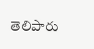తెలిపారు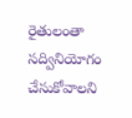రైతులంతా సద్వినియోగం చేసుకోవాలని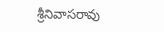శ్రీనివాసరావు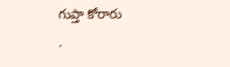గుప్తా కోరారు
.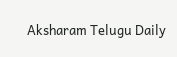Aksharam Telugu Daily